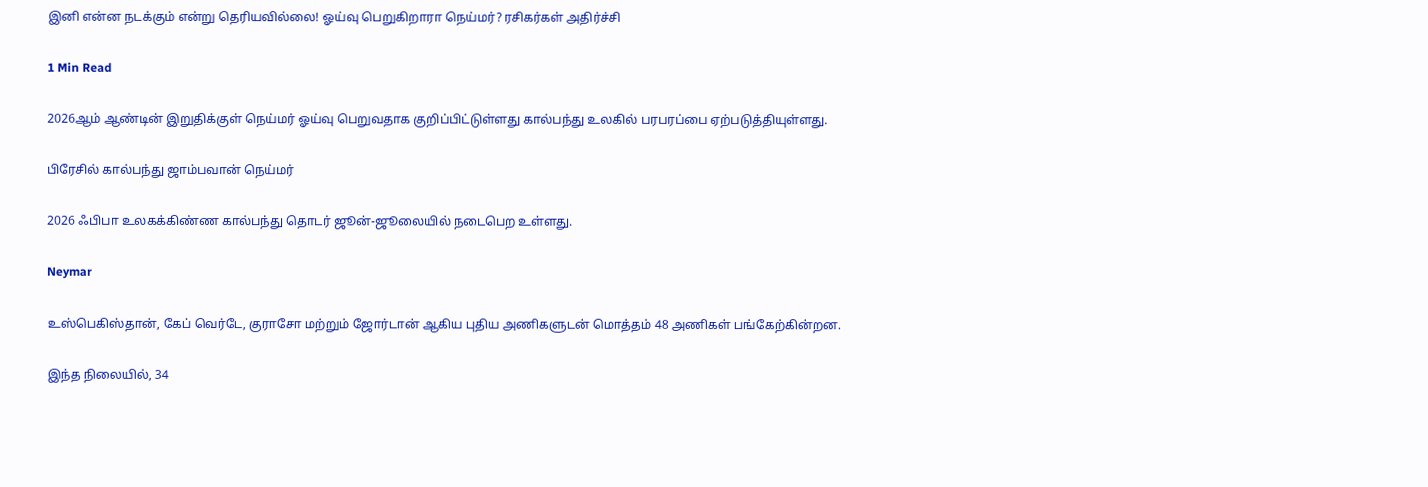இனி என்ன நடக்கும் என்று தெரியவில்லை! ஓய்வு பெறுகிறாரா நெய்மர்? ரசிகர்கள் அதிர்ச்சி

1 Min Read

2026ஆம் ஆண்டின் இறுதிக்குள் நெய்மர் ஓய்வு பெறுவதாக குறிப்பிட்டுள்ளது கால்பந்து உலகில் பரபரப்பை ஏற்படுத்தியுள்ளது.

பிரேசில் கால்பந்து ஜாம்பவான் நெய்மர்

2026 ஃபிபா உலகக்கிண்ண கால்பந்து தொடர் ஜூன்-ஜூலையில் நடைபெற உள்ளது.

Neymar

உஸ்பெகிஸ்தான், கேப் வெர்டே, குராசோ மற்றும் ஜோர்டான் ஆகிய புதிய அணிகளுடன் மொத்தம் 48 அணிகள் பங்கேற்கின்றன.

இந்த நிலையில், 34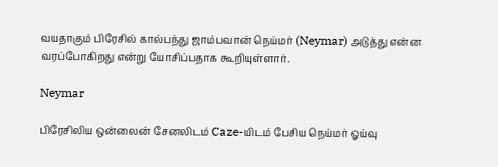வயதாகும் பிரேசில் கால்பந்து ஜாம்பவான் நெய்மர் (Neymar) அடுத்து என்ன வரப்போகிறது என்று யோசிப்பதாக கூறியுள்ளார்.

Neymar

பிரேசிலிய ஒன்லைன் சேனலிடம் Caze-யிடம் பேசிய நெய்மர் ஓய்வு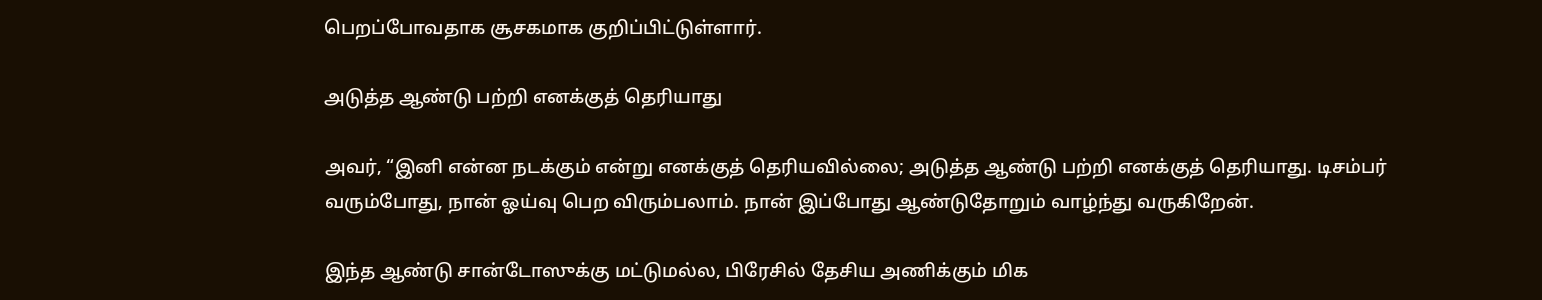பெறப்போவதாக சூசகமாக குறிப்பிட்டுள்ளார்.

அடுத்த ஆண்டு பற்றி எனக்குத் தெரியாது

அவர், “இனி என்ன நடக்கும் என்று எனக்குத் தெரியவில்லை; அடுத்த ஆண்டு பற்றி எனக்குத் தெரியாது. டிசம்பர் வரும்போது, நான் ஓய்வு பெற விரும்பலாம். நான் இப்போது ஆண்டுதோறும் வாழ்ந்து வருகிறேன்.

இந்த ஆண்டு சான்டோஸுக்கு மட்டுமல்ல, பிரேசில் தேசிய அணிக்கும் மிக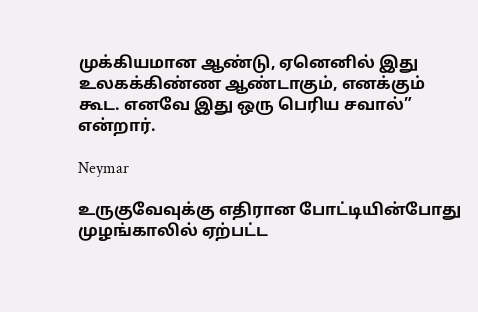முக்கியமான ஆண்டு, ஏனெனில் இது உலகக்கிண்ண ஆண்டாகும், எனக்கும் கூட. எனவே இது ஒரு பெரிய சவால்” என்றார்.

Neymar

உருகுவேவுக்கு எதிரான போட்டியின்போது முழங்காலில் ஏற்பட்ட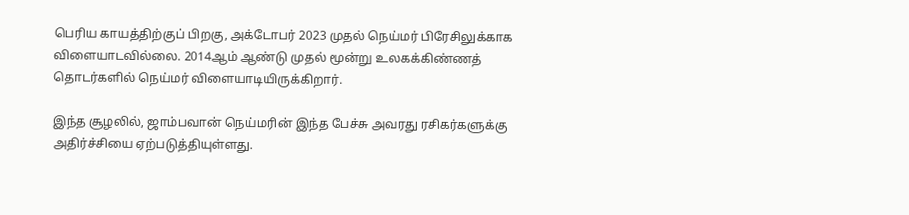பெரிய காயத்திற்குப் பிறகு, அக்டோபர் 2023 முதல் நெய்மர் பிரேசிலுக்காக விளையாடவில்லை. 2014ஆம் ஆண்டு முதல் மூன்று உலகக்கிண்ணத் தொடர்களில் நெய்மர் விளையாடியிருக்கிறார்.

இந்த சூழலில், ஜாம்பவான் நெய்மரின் இந்த பேச்சு அவரது ரசிகர்களுக்கு அதிர்ச்சியை ஏற்படுத்தியுள்ளது.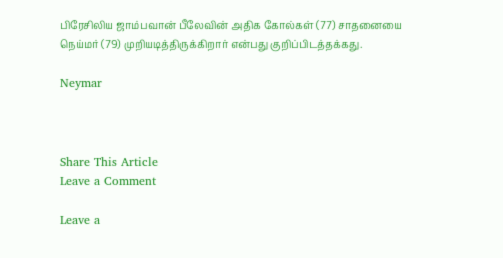பிரேசிலிய ஜாம்பவான் பீலேவின் அதிக கோல்கள் (77) சாதனையை நெய்மர் (79) முறியடித்திருக்கிறார் என்பது குறிப்பிடத்தக்கது.

Neymar



Share This Article
Leave a Comment

Leave a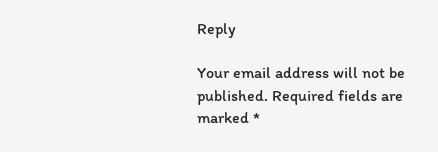Reply

Your email address will not be published. Required fields are marked *